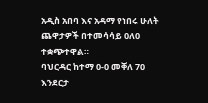አዲስ አበባ እና አዳማ የነበሩ ሁለት ጨዋታዎች በተመሳሳይ 0ለ0 ተቋጭተዋል።
ባህርዳር ከተማ 0-0 መቐለ 70 እንደርታ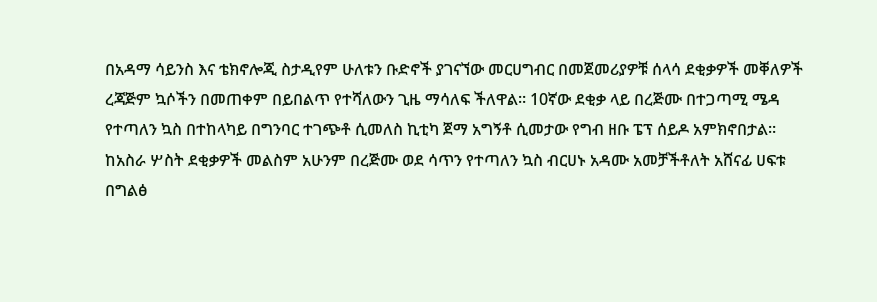በአዳማ ሳይንስ እና ቴክኖሎጂ ስታዲየም ሁለቱን ቡድኖች ያገናኘው መርሀግብር በመጀመሪያዎቹ ሰላሳ ደቂቃዎች መቐለዎች ረጃጅም ኳሶችን በመጠቀም በይበልጥ የተሻለውን ጊዜ ማሳለፍ ችለዋል። 10ኛው ደቂቃ ላይ በረጅሙ በተጋጣሚ ሜዳ የተጣለን ኳስ በተከላካይ በግንባር ተገጭቶ ሲመለስ ኪቲካ ጀማ አግኝቶ ሲመታው የግብ ዘቡ ፔፕ ሰይዶ አምክኖበታል። ከአስራ ሦስት ደቂቃዎች መልስም አሁንም በረጅሙ ወደ ሳጥን የተጣለን ኳስ ብርሀኑ አዳሙ አመቻችቶለት አሸናፊ ሀፍቱ በግልፅ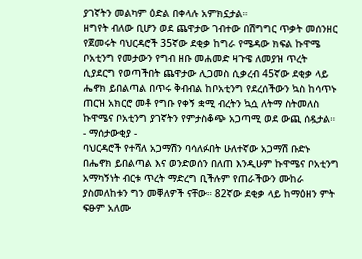ያገኛትን መልካም ዕድል በቀላሉ አምክኗታል።
ዘግየት ብለው ቢሆን ወደ ጨዋታው ገብተው በሽግግር ጥቃት መሰንዘር የጀመሩት ባህርዳሮች 35ኛው ደቂቃ ከግራ የሜዳው ክፍል ኩዋሜ ቦአቲንግ የመታውን የግብ ዘቡ መሐመድ ዛጉዌ ለመያዝ ጥረት ሲያደርግ የወጣችበት ጨዋታው ሊጋመስ ሲቃረብ 45ኛው ደቂቃ ላይ ሔኖክ ይበልጣል በጥሩ ቅብብል ከቦአቲንግ የደረሰችውን ኳስ ከሳጥኑ ጠርዝ አክርሮ መቶ የግቡ የቀኝ ቋሚ ብረትን ኳሷ ለትማ ስትመለስ ኩዋሜና ቦአቲንግ ያገኛትን የምታስቆጭ አጋጣሚ ወደ ውጪ ሰዷታል።
- ማሰታውቂያ -
ባህርዳሮች የተሻለ አጋማሽን ባሳለፉበት ሁለተኛው አጋማሽ ቡድኑ በሔኖክ ይበልጣል እና ወንድወሰን በለጠ እንዲሁም ኩዋሜና ቦአቲንግ አማካኝነት ብርቱ ጥረት ማድረግ ቢችሉም የጠራችውን ሙከራ ያስመለከቱን ግን መቐለዎች ናቸው። 82ኛው ደቂቃ ላይ ከማዕዘን ምት ፍፁም አለሙ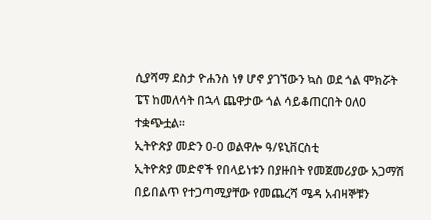ሲያሻማ ደስታ ዮሐንስ ነፃ ሆኖ ያገኘውን ኳስ ወደ ጎል ሞክሯት ፔፕ ከመለሳት በኋላ ጨዋታው ጎል ሳይቆጠርበት 0ለ0 ተቋጭቷል።
ኢትዮጵያ መድን 0-0 ወልዋሎ ዓ/ዩኒቨርስቲ
ኢትዮጵያ መድኖች የበላይነቱን በያዙበት የመጀመሪያው አጋማሽ በይበልጥ የተጋጣሚያቸው የመጨረሻ ሜዳ አብዛኞቹን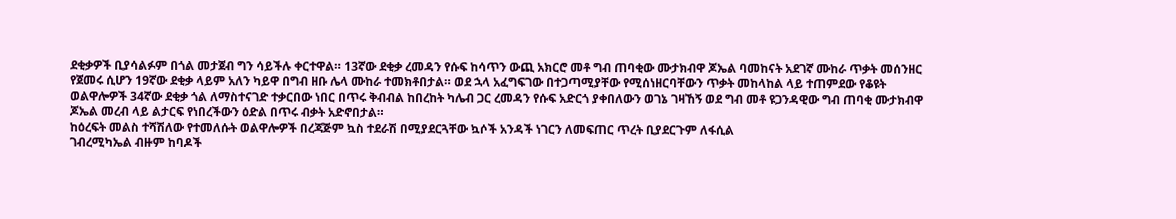ደቂቃዎች ቢያሳልፉም በጎል መታጀብ ግን ሳይችሉ ቀርተዋል። 13ኛው ደቂቃ ረመዳን የሱፍ ከሳጥን ውጪ አክርሮ መቶ ግብ ጠባቂው ሙታክብዋ ጆኤል ባመከናት አደገኛ ሙከራ ጥቃት መሰንዘር የጀመሩ ሲሆን 19ኛው ደቂቃ ላይም አለን ካይዋ በግብ ዘቡ ሌላ ሙከራ ተመክቶበታል። ወደ ኋላ አፈግፍገው በተጋጣሚያቸው የሚሰነዘርባቸውን ጥቃት መከላከል ላይ ተጠምደው የቆዩት ወልዋሎዎች 34ኛው ደቂቃ ጎል ለማስተናገድ ተቃርበው ነበር በጥሩ ቅብብል ከበረከት ካሌብ ጋር ረመዳን የሱፍ አድርጎ ያቀበለውን ወገኔ ገዛኸኝ ወደ ግብ መቶ ዩጋንዳዊው ግብ ጠባቂ ሙታክብዋ ጆኤል መረብ ላይ ልታርፍ የነበረችውን ዕድል በጥሩ ብቃት አድኖበታል።
ከዕረፍት መልስ ተሻሽለው የተመለሱት ወልዋሎዎች በረጃጅም ኳስ ተደራሽ በሚያደርጓቸው ኳሶች አንዳች ነገርን ለመፍጠር ጥረት ቢያደርጉም ለፋሲል
ገብረሚካኤል ብዙም ከባዶች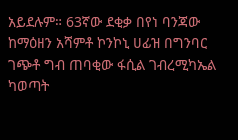አይደሉም። 63ኛው ደቂቃ በየነ ባንጃው ከማዕዘን አሻምቶ ኮንኮኒ ሀፊዝ በግንባር ገጭቶ ግብ ጠባቂው ፋሲል ገብረሚካኤል ካወጣት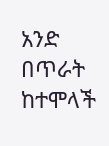አንድ በጥራት ከተሞላች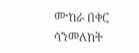ሙከራ በቀር ሳንመለከት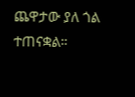ጨዋታው ያለ ጎል ተጠናቋል።